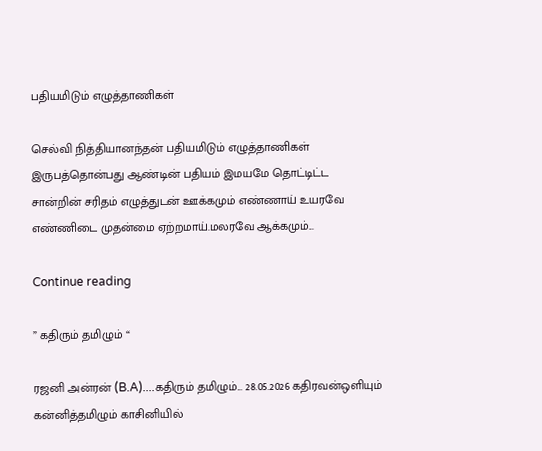பதியமிடும் எழுத்தாணிகள்

செல்வி நித்தியானந்தன் பதியமிடும் எழுத்தாணிகள் இருபத்தொன்பது ஆண்டின் பதியம் இமயமே தொட்டிட்ட சான்றின் சரிதம் எழுத்துடன் ஊக்கமும் எண்ணாய் உயரவே எண்ணிடை முதன்மை ஏற்றமாய்.மலரவே ஆக்கமும்...

Continue reading

” கதிரும் தமிழும் “

ரஜனி அன்ரன் (B.A)....கதிரும் தமிழும்... 28.05.2026 கதிரவன்ஒளியும் கன்னித்தமிழும் காசினியில்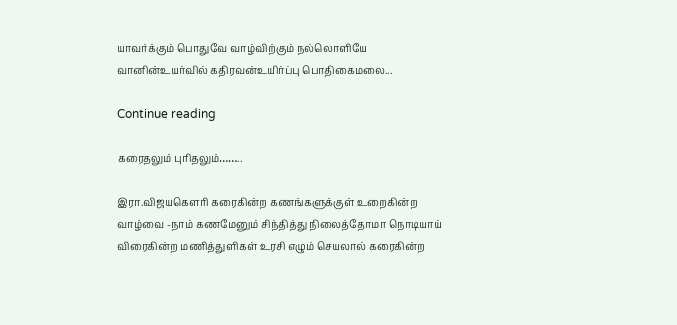யாவர்க்கும் பொதுவே வாழ்விற்கும் நல்லொளியே வானின்உயர்வில் கதிரவன்உயிர்ப்பு பொதிகைமலை...

Continue reading

கரைதலும் புரிதலும்……..

இரா.விஜயகௌரி கரைகின்ற கணங்களுக்குள் உறைகின்ற வாழ்வை -நாம் கணமேனும் சிந்தித்து நிலைத்தோமா நொடியாய் விரைகின்ற மணித்துளிகள் உரசி எழும் செயலால் கரைகின்ற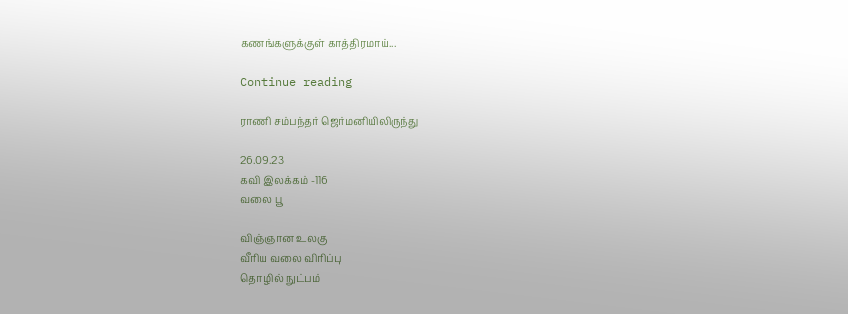கணங்களுக்குள் காத்திரமாய்...

Continue reading

ராணி சம்பந்தர் ஜெர்மனியிலிருந்து

26.09.23
கவி இலக்கம் -116
வலை பூ

விஞ்ஞான உலகு
வீரிய வலை விரிப்பு
தொழில் நுட்பம்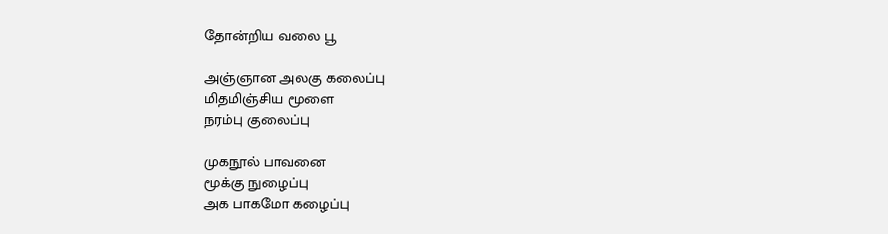தோன்றிய வலை பூ

அஞ்ஞான அலகு கலைப்பு
மிதமிஞ்சிய மூளை
நரம்பு குலைப்பு

முகநூல் பாவனை
மூக்கு நுழைப்பு
அக பாகமோ கழைப்பு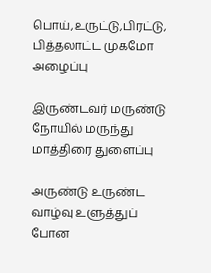பொய்,உருட்டு,பிரட்டு,
பித்தலாட்ட முகமோ
அழைப்பு

இருண்டவர் மருண்டு
நோயில் மருந்து
மாத்திரை துளைப்பு

அருண்டு உருண்ட
வாழ்வு உளுத்துப்
போன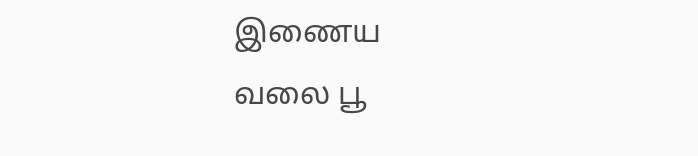இணைய
வலை பூ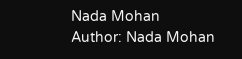Nada Mohan
Author: Nada Mohan